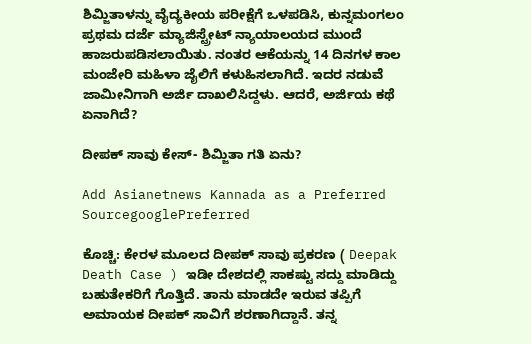ಶಿಮ್ಜಿತಾಳನ್ನು ವೈದ್ಯಕೀಯ ಪರೀಕ್ಷೆಗೆ ಒಳಪಡಿಸಿ, ಕುನ್ನಮಂಗಲಂ ಪ್ರಥಮ ದರ್ಜೆ ಮ್ಯಾಜಿಸ್ಟ್ರೇಟ್ ನ್ಯಾಯಾಲಯದ ಮುಂದೆ ಹಾಜರುಪಡಿಸಲಾಯಿತು. ನಂತರ ಆಕೆಯನ್ನು 14 ದಿನಗಳ ಕಾಲ ಮಂಜೇರಿ ಮಹಿಳಾ ಜೈಲಿಗೆ ಕಳುಹಿಸಲಾಗಿದೆ. ಇದರ ನಡುವೆ ಜಾಮೀನಿಗಾಗಿ ಅರ್ಜಿ ದಾಖಲಿಸಿದ್ದಳು. ಆದರೆ, ಅರ್ಜಿಯ ಕಥೆ ಏನಾಗಿದೆ?

ದೀಪಕ್ ಸಾವು ಕೇಸ್- ಶಿಮ್ಜಿತಾ ಗತಿ ಏನು?

Add Asianetnews Kannada as a Preferred SourcegooglePreferred

ಕೊಚ್ಚಿ: ಕೇರಳ ಮೂಲದ ದೀಪಕ್ ಸಾವು ಪ್ರಕರಣ ( Deepak Death Case ) ಇಡೀ ದೇಶದಲ್ಲಿ ಸಾಕಷ್ಟು ಸದ್ದು ಮಾಡಿದ್ದು ಬಹುತೇಕರಿಗೆ ಗೊತ್ತಿದೆ. ತಾನು ಮಾಡದೇ ಇರುವ ತಪ್ಪಿಗೆ ಅಮಾಯಕ ದೀಪಕ್ ಸಾವಿಗೆ ಶರಣಾಗಿದ್ದಾನೆ. ತನ್ನ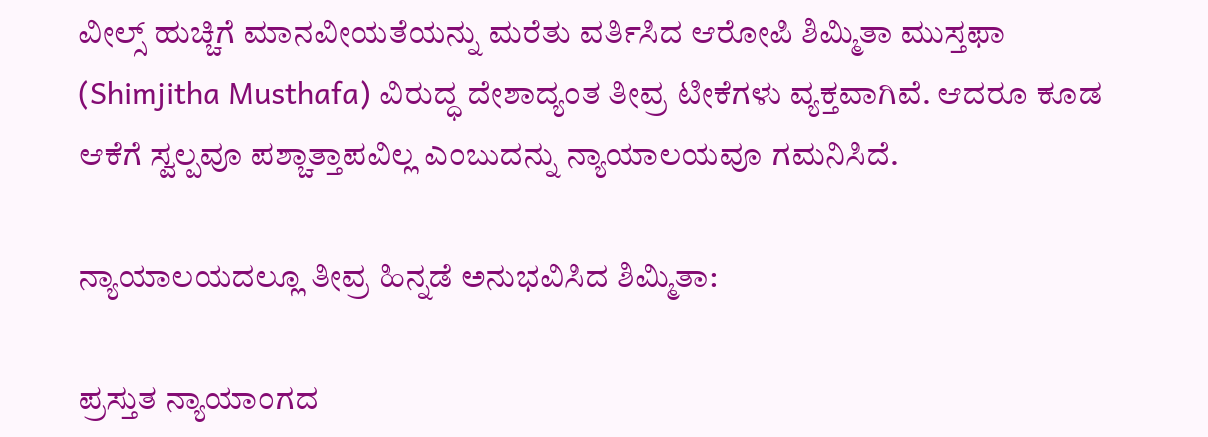ವೀಲ್ಸ್ ಹುಚ್ಚಿಗೆ ಮಾನವೀಯತೆಯನ್ನು ಮರೆತು ವರ್ತಿಸಿದ ಆರೋಪಿ ಶಿಮ್ಮಿತಾ ಮುಸ್ತಫಾ (Shimjitha Musthafa) ವಿರುದ್ಧ ದೇಶಾದ್ಯಂತ ತೀವ್ರ ಟೀಕೆಗಳು ವ್ಯಕ್ತವಾಗಿವೆ. ಆದರೂ ಕೂಡ ಆಕೆಗೆ ಸ್ವಲ್ಪವೂ ಪಶ್ಚಾತ್ತಾಪವಿಲ್ಲ ಎಂಬುದನ್ನು ನ್ಯಾಯಾಲಯವೂ ಗಮನಿಸಿದೆ.

ನ್ಯಾಯಾಲಯದಲ್ಲೂ ತೀವ್ರ ಹಿನ್ನಡೆ ಅನುಭವಿಸಿದ ಶಿಮ್ಮಿತಾ:

ಪ್ರಸ್ತುತ ನ್ಯಾಯಾಂಗದ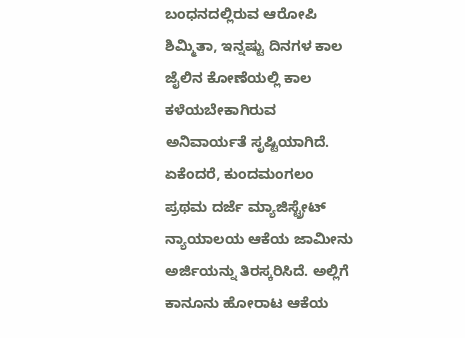ಬಂಧನದಲ್ಲಿರುವ ಆರೋಪಿ ಶಿಮ್ಮಿತಾ, ಇನ್ನಷ್ಟು ದಿನಗಳ ಕಾಲ ಜೈಲಿನ ಕೋಣೆಯಲ್ಲಿ ಕಾಲ ಕಳೆಯಬೇಕಾಗಿರುವ ಅನಿವಾರ್ಯತೆ ಸೃಷ್ಟಿಯಾಗಿದೆ. ಏಕೆಂದರೆ, ಕುಂದಮಂಗಲಂ ಪ್ರಥಮ ದರ್ಜೆ ಮ್ಯಾಜಿಸ್ಟ್ರೇಟ್ ನ್ಯಾಯಾಲಯ ಆಕೆಯ ಜಾಮೀನು ಅರ್ಜಿಯನ್ನು ತಿರಸ್ಕರಿಸಿದೆ. ಅಲ್ಲಿಗೆ ಕಾನೂನು ಹೋರಾಟ ಆಕೆಯ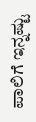ಪಾಲಿಗೆ ಇನ್ನಷ್ಟು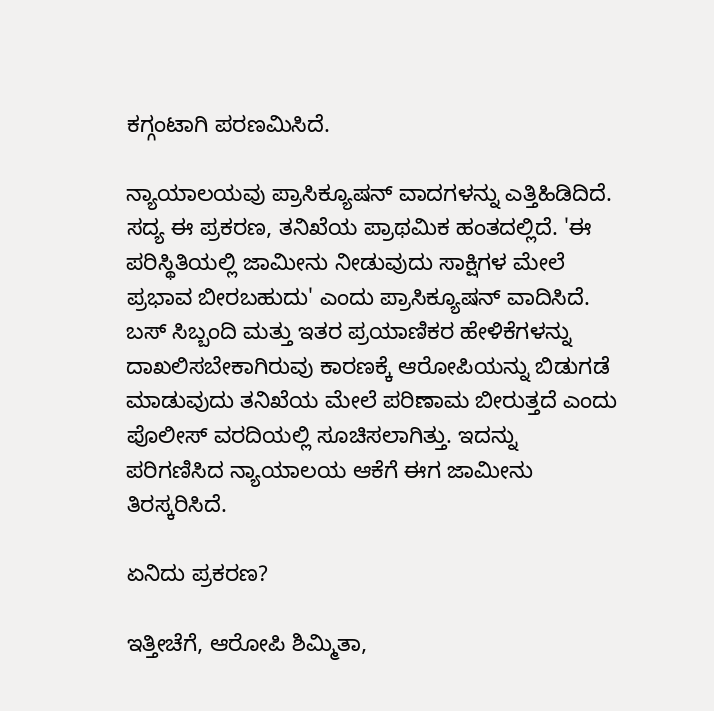ಕಗ್ಗಂಟಾಗಿ ಪರಣಮಿಸಿದೆ.

ನ್ಯಾಯಾಲಯವು ಪ್ರಾಸಿಕ್ಯೂಷನ್ ವಾದಗಳನ್ನು ಎತ್ತಿಹಿಡಿದಿದೆ. ಸದ್ಯ ಈ ಪ್ರಕರಣ, ತನಿಖೆಯ ಪ್ರಾಥಮಿಕ ಹಂತದಲ್ಲಿದೆ. 'ಈ ಪರಿಸ್ಥಿತಿಯಲ್ಲಿ ಜಾಮೀನು ನೀಡುವುದು ಸಾಕ್ಷಿಗಳ ಮೇಲೆ ಪ್ರಭಾವ ಬೀರಬಹುದು' ಎಂದು ಪ್ರಾಸಿಕ್ಯೂಷನ್ ವಾದಿಸಿದೆ. ಬಸ್ ಸಿಬ್ಬಂದಿ ಮತ್ತು ಇತರ ಪ್ರಯಾಣಿಕರ ಹೇಳಿಕೆಗಳನ್ನು ದಾಖಲಿಸಬೇಕಾಗಿರುವು ಕಾರಣಕ್ಕೆ ಆರೋಪಿಯನ್ನು ಬಿಡುಗಡೆ ಮಾಡುವುದು ತನಿಖೆಯ ಮೇಲೆ ಪರಿಣಾಮ ಬೀರುತ್ತದೆ ಎಂದು ಪೊಲೀಸ್ ವರದಿಯಲ್ಲಿ ಸೂಚಿಸಲಾಗಿತ್ತು. ಇದನ್ನು ಪರಿಗಣಿಸಿದ ನ್ಯಾಯಾಲಯ ಆಕೆಗೆ ಈಗ ಜಾಮೀನು ತಿರಸ್ಕರಿಸಿದೆ.

ಏನಿದು ಪ್ರಕರಣ?

ಇತ್ತೀಚೆಗೆ, ಆರೋಪಿ ಶಿಮ್ಮಿತಾ,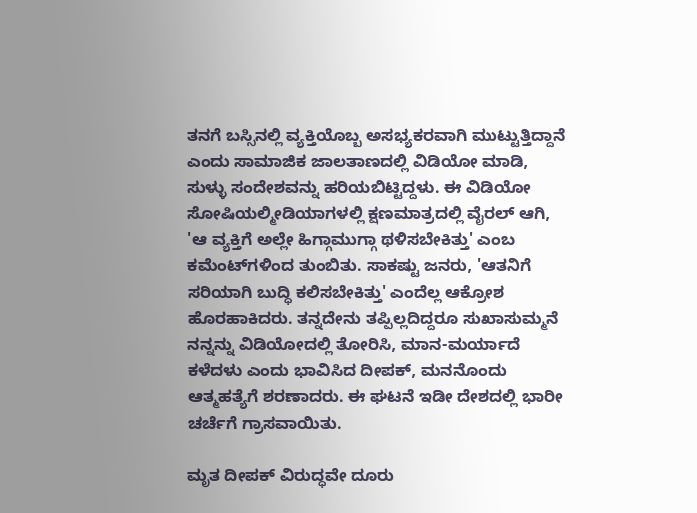ತನಗೆ ಬಸ್ಸಿನಲ್ಲಿ ವ್ಯಕ್ತಿಯೊಬ್ಬ ಅಸಭ್ಯಕರವಾಗಿ ಮುಟ್ಟುತ್ತಿದ್ದಾನೆ ಎಂದು ಸಾಮಾಜಿಕ ಜಾಲತಾಣದಲ್ಲಿ ವಿಡಿಯೋ ಮಾಡಿ, ಸುಳ್ಳು ಸಂದೇಶವನ್ನು ಹರಿಯಬಿಟ್ಟಿದ್ದಳು. ಈ ವಿಡಿಯೋ ಸೋಷಿಯಲ್ಮೀಡಿಯಾಗಳಲ್ಲಿ ಕ್ಷಣಮಾತ್ರದಲ್ಲಿ ವೈರಲ್ ಆಗಿ, 'ಆ ವ್ಯಕ್ತಿಗೆ ಅಲ್ಲೇ ಹಿಗ್ಗಾಮುಗ್ಗಾ ಥಳಿಸಬೇಕಿತ್ತು' ಎಂಬ ಕಮೆಂಟ್‌ಗಳಿಂದ ತುಂಬಿತು. ಸಾಕಷ್ಟು ಜನರು, 'ಆತನಿಗೆ ಸರಿಯಾಗಿ ಬುದ್ಧಿ ಕಲಿಸಬೇಕಿತ್ತು' ಎಂದೆಲ್ಲ ಆಕ್ರೋಶ ಹೊರಹಾಕಿದರು. ತನ್ನದೇನು ತಪ್ಪಿಲ್ಲದಿದ್ದರೂ ಸುಖಾಸುಮ್ಮನೆ ನನ್ನನ್ನು ವಿಡಿಯೋದಲ್ಲಿ ತೋರಿಸಿ, ಮಾನ-ಮರ್ಯಾದೆ ಕಳೆದಳು ಎಂದು ಭಾವಿಸಿದ ದೀಪಕ್, ಮನನೊಂದು ಆತ್ಮಹತ್ಯೆಗೆ ಶರಣಾದರು. ಈ ಘಟನೆ ಇಡೀ ದೇಶದಲ್ಲಿ ಭಾರೀ ಚರ್ಚೆಗೆ ಗ್ರಾಸವಾಯಿತು.

ಮೃತ ದೀಪಕ್ ವಿರುದ್ಧವೇ ದೂರು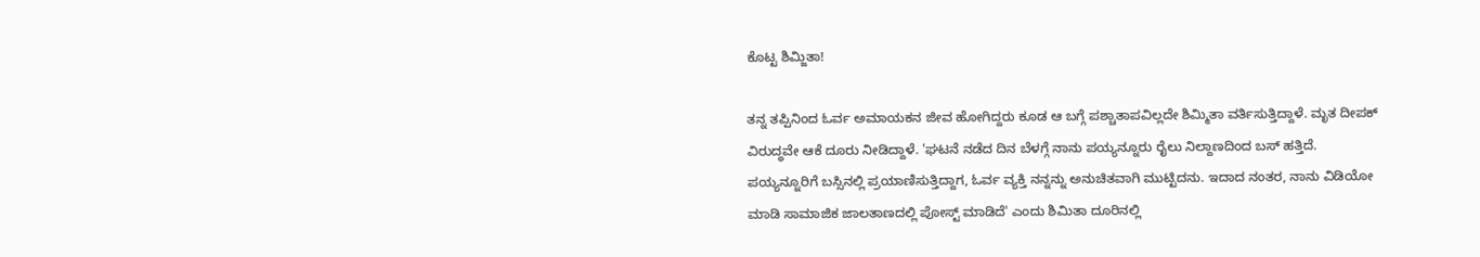ಕೊಟ್ಟ ಶಿಮ್ಜಿತಾ!

ತನ್ನ ತಪ್ಪಿನಿಂದ ಓರ್ವ ಅಮಾಯಕನ ಜೀವ ಹೋಗಿದ್ದರು ಕೂಡ ಆ ಬಗ್ಗೆ ಪಶ್ಚಾತಾಪವಿಲ್ಲದೇ ಶಿಮ್ಮಿತಾ ವರ್ತಿಸುತ್ತಿದ್ದಾಳೆ. ಮೃತ ದೀಪಕ್ ವಿರುದ್ಧವೇ ಆಕೆ ದೂರು ನೀಡಿದ್ದಾಳೆ. 'ಘಟನೆ ನಡೆದ ದಿನ ಬೆಳಗ್ಗೆ ನಾನು ಪಯ್ಯನ್ನೂರು ರೈಲು ನಿಲ್ದಾಣದಿಂದ ಬಸ್ ಹತ್ತಿದೆ. ಪಯ್ಯನ್ನೂರಿಗೆ ಬಸ್ಸಿನಲ್ಲಿ ಪ್ರಯಾಣಿಸುತ್ತಿದ್ದಾಗ, ಓರ್ವ ವ್ಯಕ್ತಿ ನನ್ನನ್ನು ಅನುಚಿತವಾಗಿ ಮುಟ್ಟಿದನು. ಇದಾದ ನಂತರ, ನಾನು ವಿಡಿಯೋ ಮಾಡಿ ಸಾಮಾಜಿಕ ಜಾಲತಾಣದಲ್ಲಿ ಪೋಸ್ಟ್ ಮಾಡಿದೆ' ಎಂದು ಶಿಮಿತಾ ದೂರಿನಲ್ಲಿ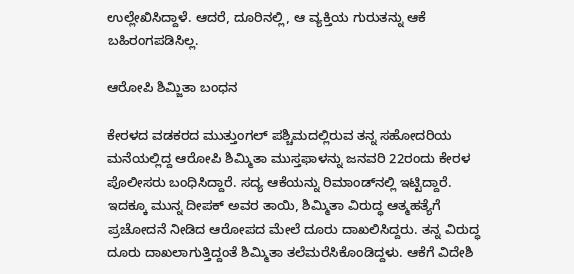ಉಲ್ಲೇಖಿಸಿದ್ದಾಳೆ. ಆದರೆ, ದೂರಿನಲ್ಲಿ, ಆ ವ್ಯಕ್ತಿಯ ಗುರುತನ್ನು ಆಕೆ ಬಹಿರಂಗಪಡಿಸಿಲ್ಲ.

ಆರೋಪಿ ಶಿಮ್ಜಿತಾ ಬಂಧನ

ಕೇರಳದ ವಡಕರದ ಮುತ್ತುಂಗಲ್ ಪಶ್ಚಿಮದಲ್ಲಿರುವ ತನ್ನ ಸಹೋದರಿಯ ಮನೆಯಲ್ಲಿದ್ದ ಆರೋಪಿ ಶಿಮ್ಮಿತಾ ಮುಸ್ತಫಾಳನ್ನು ಜನವರಿ 22ರಂದು ಕೇರಳ ಪೊಲೀಸರು ಬಂಧಿಸಿದ್ದಾರೆ. ಸದ್ಯ ಆಕೆಯನ್ನು ರಿಮಾಂಡ್‌ನಲ್ಲಿ ಇಟ್ಟಿದ್ದಾರೆ. ಇದಕ್ಕೂ ಮುನ್ನ ದೀಪಕ್ ಅವರ ತಾಯಿ, ಶಿಮ್ಮಿತಾ ವಿರುದ್ಧ ಆತ್ಮಹತ್ಯೆಗೆ ಪ್ರಚೋದನೆ ನೀಡಿದ ಆರೋಪದ ಮೇಲೆ ದೂರು ದಾಖಲಿಸಿದ್ದರು. ತನ್ನ ವಿರುದ್ಧ ದೂರು ದಾಖಲಾಗುತ್ತಿದ್ದಂತೆ ಶಿಮ್ಮಿತಾ ತಲೆಮರೆಸಿಕೊಂಡಿದ್ದಳು. ಆಕೆಗೆ ವಿದೇಶಿ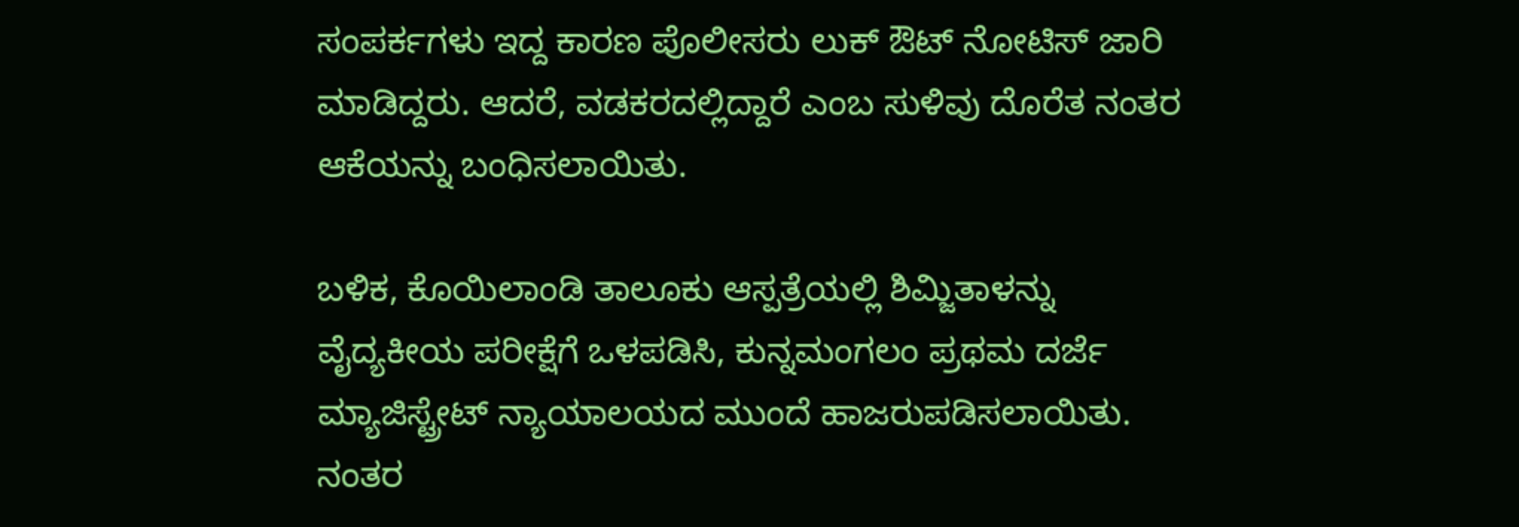ಸಂಪರ್ಕಗಳು ಇದ್ದ ಕಾರಣ ಪೊಲೀಸರು ಲುಕ್ ಔಟ್ ನೋಟಿಸ್ ಜಾರಿ ಮಾಡಿದ್ದರು. ಆದರೆ, ವಡಕರದಲ್ಲಿದ್ದಾರೆ ಎಂಬ ಸುಳಿವು ದೊರೆತ ನಂತರ ಆಕೆಯನ್ನು ಬಂಧಿಸಲಾಯಿತು.

ಬಳಿಕ, ಕೊಯಿಲಾಂಡಿ ತಾಲೂಕು ಆಸ್ಪತ್ರೆಯಲ್ಲಿ ಶಿಮ್ಜಿತಾಳನ್ನು ವೈದ್ಯಕೀಯ ಪರೀಕ್ಷೆಗೆ ಒಳಪಡಿಸಿ, ಕುನ್ನಮಂಗಲಂ ಪ್ರಥಮ ದರ್ಜೆ ಮ್ಯಾಜಿಸ್ಟ್ರೇಟ್ ನ್ಯಾಯಾಲಯದ ಮುಂದೆ ಹಾಜರುಪಡಿಸಲಾಯಿತು. ನಂತರ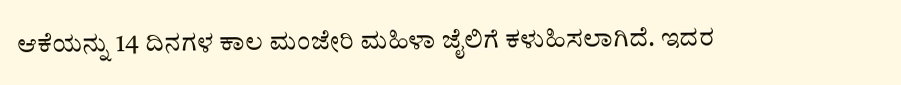ಆಕೆಯನ್ನು 14 ದಿನಗಳ ಕಾಲ ಮಂಜೇರಿ ಮಹಿಳಾ ಜೈಲಿಗೆ ಕಳುಹಿಸಲಾಗಿದೆ. ಇದರ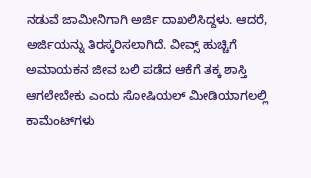ನಡುವೆ ಜಾಮೀನಿಗಾಗಿ ಅರ್ಜಿ ದಾಖಲಿಸಿದ್ದಳು. ಆದರೆ, ಅರ್ಜಿಯನ್ನು ತಿರಸ್ಕರಿಸಲಾಗಿದೆ. ವೀವ್ಸ್‌ ಹುಚ್ಚಿಗೆ ಅಮಾಯಕನ ಜೀವ ಬಲಿ ಪಡೆದ ಆಕೆಗೆ ತಕ್ಕ ಶಾಸ್ತಿ ಆಗಲೇಬೇಕು ಎಂದು ಸೋಷಿಯಲ್ ಮೀಡಿಯಾಗಲಲ್ಲಿ ಕಾಮೆಂಟ್‌ಗಳು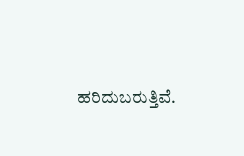ಹರಿದುಬರುತ್ತಿವೆ.